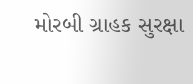મોરબી ગ્રાહક સુરક્ષા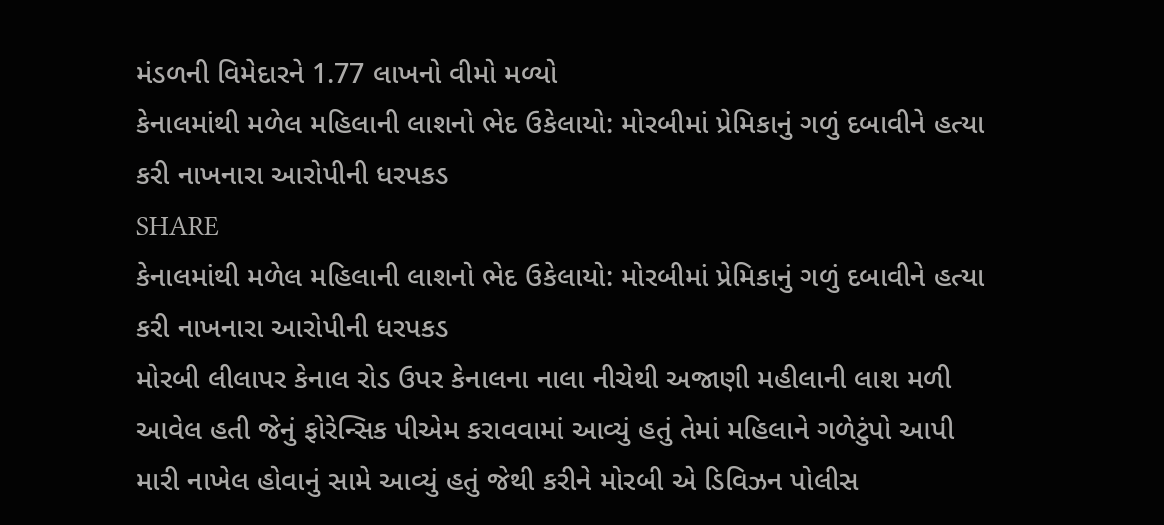મંડળની વિમેદારને 1.77 લાખનો વીમો મળ્યો
કેનાલમાંથી મળેલ મહિલાની લાશનો ભેદ ઉકેલાયો: મોરબીમાં પ્રેમિકાનું ગળું દબાવીને હત્યા કરી નાખનારા આરોપીની ધરપકડ
SHARE
કેનાલમાંથી મળેલ મહિલાની લાશનો ભેદ ઉકેલાયો: મોરબીમાં પ્રેમિકાનું ગળું દબાવીને હત્યા કરી નાખનારા આરોપીની ધરપકડ
મોરબી લીલાપર કેનાલ રોડ ઉપર કેનાલના નાલા નીચેથી અજાણી મહીલાની લાશ મળી આવેલ હતી જેનું ફોરેન્સિક પીએમ કરાવવામાં આવ્યું હતું તેમાં મહિલાને ગળેટુંપો આપી મારી નાખેલ હોવાનું સામે આવ્યું હતું જેથી કરીને મોરબી એ ડિવિઝન પોલીસ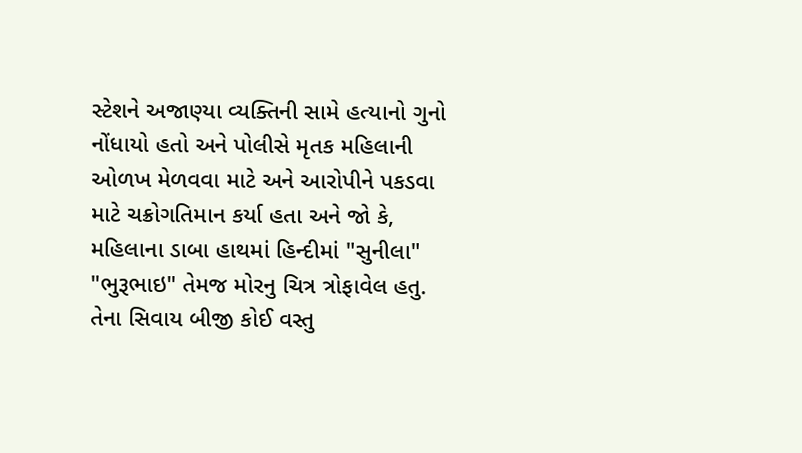સ્ટેશને અજાણ્યા વ્યક્તિની સામે હત્યાનો ગુનો નોંધાયો હતો અને પોલીસે મૃતક મહિલાની ઓળખ મેળવવા માટે અને આરોપીને પકડવા માટે ચક્રોગતિમાન કર્યા હતા અને જો કે, મહિલાના ડાબા હાથમાં હિન્દીમાં "સુનીલા" "ભુરૂભાઇ" તેમજ મોરનુ ચિત્ર ત્રોફાવેલ હતુ. તેના સિવાય બીજી કોઈ વસ્તુ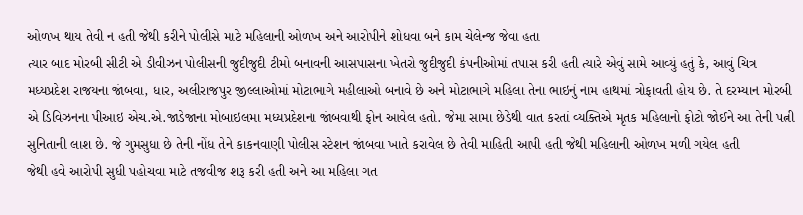ઓળખ થાય તેવી ન હતી જેથી કરીને પોલીસે માટે મહિલાની ઓળખ અને આરોપીને શોધવા બને કામ ચેલેન્જ જેવા હતા
ત્યાર બાદ મોરબી સીટી એ ડીવીઝન પોલીસની જુદીજુદી ટીમો બનાવની આસપાસના ખેતરો જુદીજુદી કંપનીઓમાં તપાસ કરી હતી ત્યારે એવું સામે આવ્યું હતું કે, આવું ચિત્ર મધ્યપ્રદેશ રાજયના જાંબવા, ધાર, અલીરાજપુર જીલ્લાઓમાં મોટાભાગે મહીલાઓ બનાવે છે અને મોટાભાગે મહિલા તેના ભાઇનું નામ હાથમાં ત્રોફાવતી હોય છે. તે દરમ્યાન મોરબી એ ડિવિઝનના પીઆઇ એચ.એ.જાડેજાના મોબાઇલમા મધ્યપ્રદેશના જાંબવાથી ફોન આવેલ હતો. જેમા સામા છેડેથી વાત કરતાં વ્યક્તિએ મૃતક મહિલાનો ફોટો જોઈને આ તેની પત્ની સુનિતાની લાશ છે. જે ગુમસુધા છે તેની નોંધ તેને કાકનવાણી પોલીસ સ્ટેશન જાંબવા ખાતે કરાવેલ છે તેવી માહિતી આપી હતી જેથી મહિલાની ઓળખ મળી ગયેલ હતી
જેથી હવે આરોપી સુધી પહોચવા માટે તજવીજ શરૂ કરી હતી અને આ મહિલા ગત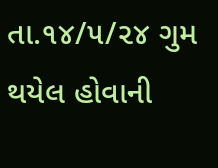તા.૧૪/૫/૨૪ ગુમ થયેલ હોવાની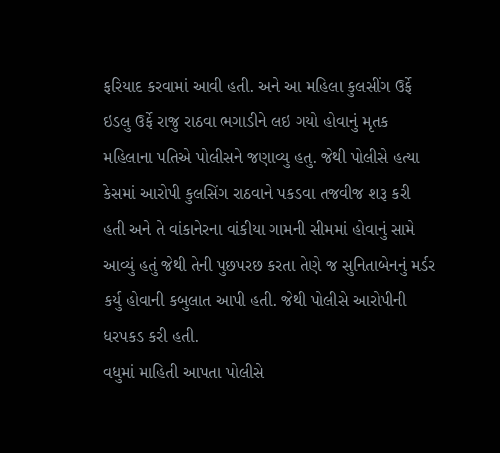ફરિયાદ કરવામાં આવી હતી. અને આ મહિલા કુલસીંગ ઉર્ફે ઇડલુ ઉર્ફે રાજુ રાઠવા ભગાડીને લઇ ગયો હોવાનું મૃતક મહિલાના પતિએ પોલીસને જણાવ્યુ હતુ. જેથી પોલીસે હત્યા કેસમાં આરોપી કુલસિંગ રાઠવાને પકડવા તજવીજ શરૂ કરી હતી અને તે વાંકાનેરના વાંકીયા ગામની સીમમાં હોવાનું સામે આવ્યું હતું જેથી તેની પુછપરછ કરતા તેણે જ સુનિતાબેનનું મર્ડર કર્યુ હોવાની કબુલાત આપી હતી. જેથી પોલીસે આરોપીની ધરપકડ કરી હતી.
વધુમાં માહિતી આપતા પોલીસે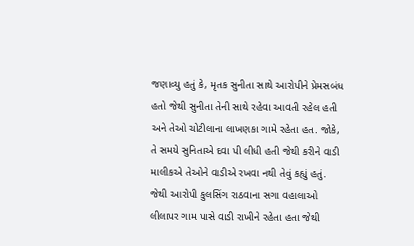જણાવ્યુ હતું કે, મૃતક સુનીતા સાથે આરોપીને પ્રેમસબંધ હતો જેથી સુનીતા તેની સાથે રહેવા આવતી રહેલ હતી અને તેઓ ચોટીલાના લાખણકા ગામે રહેતા હત. જોકે, તે સમયે સુનિતાએ દવા પી લીધી હતી જેથી કરીને વાડી માલીકએ તેઓને વાડીએ રખવા નથી તેવું કહ્યું હતું. જેથી આરોપી કુલસિંગ રાઠવાના સગા વહાલાઓ લીલાપર ગામ પાસે વાડી રાખીને રહેતા હતા જેથી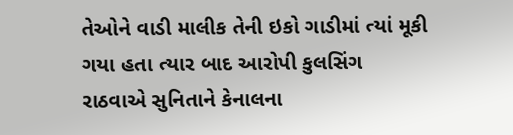તેઓને વાડી માલીક તેની ઇકો ગાડીમાં ત્યાં મૂકી ગયા હતા ત્યાર બાદ આરોપી કુલસિંગ રાઠવાએ સુનિતાને કેનાલના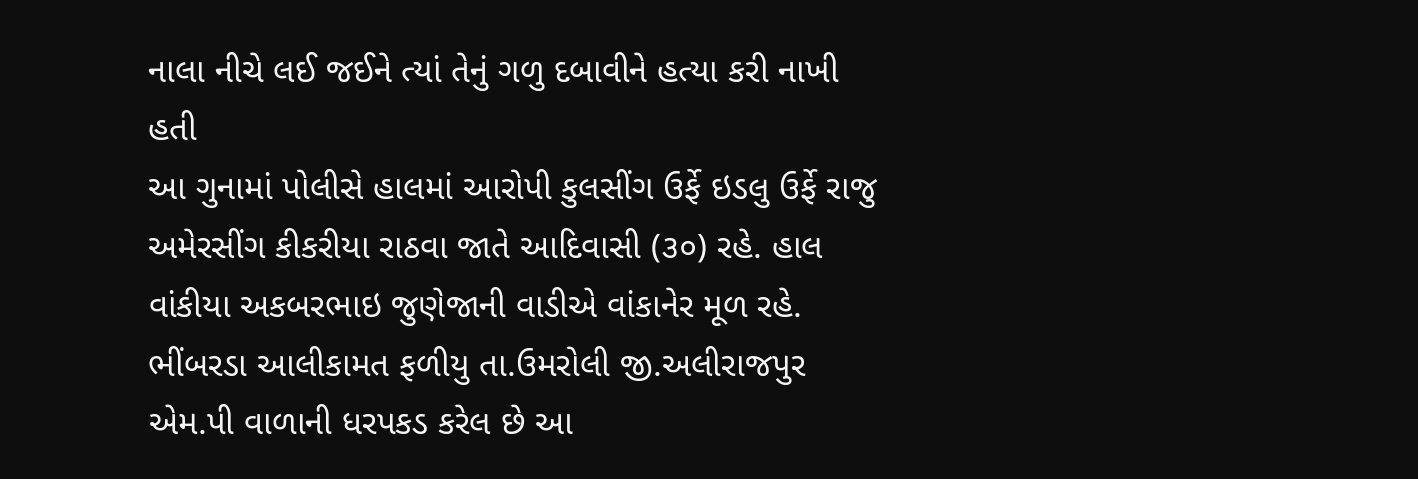નાલા નીચે લઈ જઈને ત્યાં તેનું ગળુ દબાવીને હત્યા કરી નાખી હતી
આ ગુનામાં પોલીસે હાલમાં આરોપી કુલસીંગ ઉર્ફે ઇડલુ ઉર્ફે રાજુ અમેરસીંગ કીકરીયા રાઠવા જાતે આદિવાસી (૩૦) રહે. હાલ વાંકીયા અકબરભાઇ જુણેજાની વાડીએ વાંકાનેર મૂળ રહે. ભીંબરડા આલીકામત ફળીયુ તા.ઉમરોલી જી.અલીરાજપુર એમ.પી વાળાની ધરપકડ કરેલ છે આ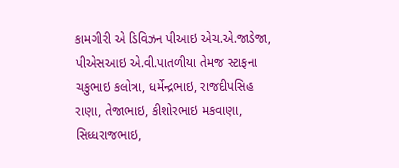કામગીરી એ ડિવિઝન પીઆઇ એચ.એ.જાડેજા, પીએસઆઇ એ.વી.પાતળીયા તેમજ સ્ટાફના ચકુભાઇ કલોત્રા, ધર્મેન્દ્રભાઇ, રાજદીપસિહ રાણા, તેજાભાઇ, કીશોરભાઇ મકવાણા, સિધ્ધરાજભાઇ,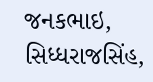જનકભાઇ, સિધ્ધરાજસિંહ,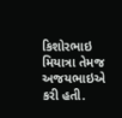કિશોરભાઇ મિયાત્રા તેમજ અજયભાઇએ કરી હતી.